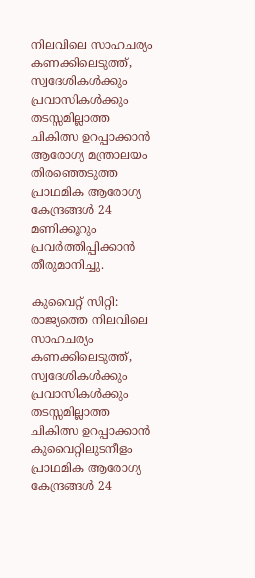നിലവിലെ സാഹചര്യം കണക്കിലെടുത്ത്, സ്വദേശികൾക്കും പ്രവാസികൾക്കും തടസ്സമില്ലാത്ത ചികിത്സ ഉറപ്പാക്കാൻ ആരോഗ്യ മന്ത്രാലയം തിരഞ്ഞെടുത്ത പ്രാഥമിക ആരോഗ്യ കേന്ദ്രങ്ങൾ 24 മണിക്കൂറും പ്രവർത്തിപ്പിക്കാൻ തീരുമാനിച്ചു.

കുവൈറ്റ് സിറ്റി: രാജ്യത്തെ നിലവിലെ സാഹചര്യം കണക്കിലെടുത്ത്, സ്വദേശികൾക്കും പ്രവാസികൾക്കും തടസ്സമില്ലാത്ത ചികിത്സ ഉറപ്പാക്കാൻ കുവൈറ്റിലുടനീളം പ്രാഥമിക ആരോഗ്യ കേന്ദ്രങ്ങൾ 24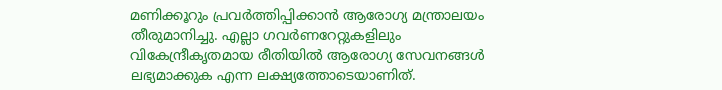മണിക്കൂറും പ്രവർത്തിപ്പിക്കാൻ ആരോഗ്യ മന്ത്രാലയം തീരുമാനിച്ചു. എല്ലാ ഗവർണറേറ്റുകളിലും വികേന്ദ്രീകൃതമായ രീതിയിൽ ആരോഗ്യ സേവനങ്ങൾ ലഭ്യമാക്കുക എന്ന ലക്ഷ്യത്തോടെയാണിത്.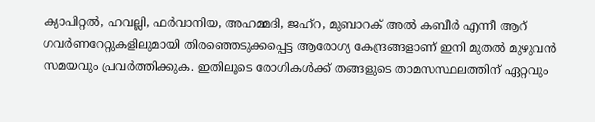ക്യാപിറ്റൽ, ഹവല്ലി, ഫർവാനിയ, അഹമ്മദി, ജഹ്‌റ, മുബാറക് അൽ കബീർ എന്നീ ആറ് ഗവർണറേറ്റുകളിലുമായി തിരഞ്ഞെടുക്കപ്പെട്ട ആരോഗ്യ കേന്ദ്രങ്ങളാണ് ഇനി മുതൽ മുഴുവൻ സമയവും പ്രവർത്തിക്കുക. ഇതിലൂടെ രോഗികൾക്ക് തങ്ങളുടെ താമസസ്ഥലത്തിന് ഏറ്റവും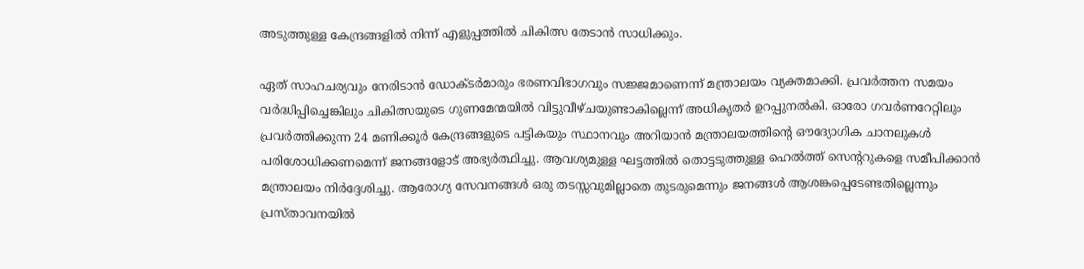അടുത്തുള്ള കേന്ദ്രങ്ങളിൽ നിന്ന് എളുപ്പത്തിൽ ചികിത്സ തേടാൻ സാധിക്കും.

ഏത് സാഹചര്യവും നേരിടാൻ ഡോക്ടർമാരും ഭരണവിഭാഗവും സജ്ജമാണെന്ന് മന്ത്രാലയം വ്യക്തമാക്കി. പ്രവർത്തന സമയം വർദ്ധിപ്പിച്ചെങ്കിലും ചികിത്സയുടെ ഗുണമേന്മയിൽ വിട്ടുവീഴ്ചയുണ്ടാകില്ലെന്ന് അധികൃതർ ഉറപ്പുനൽകി. ഓരോ ഗവർണറേറ്റിലും പ്രവർത്തിക്കുന്ന 24 മണിക്കൂർ കേന്ദ്രങ്ങളുടെ പട്ടികയും സ്ഥാനവും അറിയാൻ മന്ത്രാലയത്തിന്റെ ഔദ്യോഗിക ചാനലുകൾ പരിശോധിക്കണമെന്ന് ജനങ്ങളോട് അഭ്യർത്ഥിച്ചു. ആവശ്യമുള്ള ഘട്ടത്തിൽ തൊട്ടടുത്തുള്ള ഹെൽത്ത് സെന്ററുകളെ സമീപിക്കാൻ മന്ത്രാലയം നിർദ്ദേശിച്ചു. ആരോഗ്യ സേവനങ്ങൾ ഒരു തടസ്സവുമില്ലാതെ തുടരുമെന്നും ജനങ്ങൾ ആശങ്കപ്പെടേണ്ടതില്ലെന്നും പ്രസ്താവനയിൽ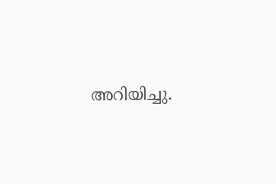അറിയിച്ചു.